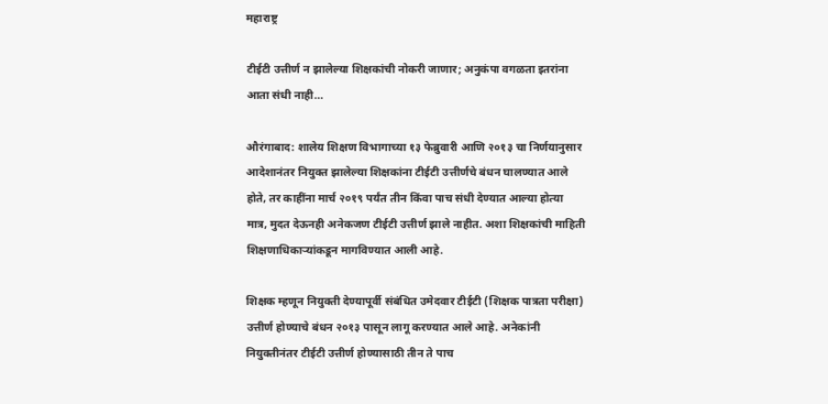महाराष्ट्र

टीईटी उत्तीर्ण न झालेल्या शिक्षकांची नोकरी जाणार; अनुकंपा वगळता इतरांना आता संधी नाही…

औरंगाबाद: शालेय शिक्षण विभागाच्या १३ फेब्रुवारी आणि २०१३ चा निर्णयानुसार आदेशानंतर नियुक्त झालेल्या शिक्षकांना टीईटी उत्तीर्णचे बंधन घालण्यात आले होते, तर काहींना मार्च २०१९ पर्यंत तीन किंवा पाच संधी देण्यात आल्या होत्या मात्र, मुदत देऊनही अनेकजण टीईटी उत्तीर्ण झाले नाहीत. अशा शिक्षकांची माहिती शिक्षणाधिकाऱ्यांकडून मागविण्यात आली आहे.

शिक्षक म्हणून नियुक्ती देण्यापूर्वी संबंधित उमेदवार टीईटी (शिक्षक पात्रता परीक्षा) उत्तीर्ण होण्याचे बंधन २०१३ पासून लागू करण्यात आले आहे. अनेकांनी नियुक्तीनंतर टीईटी उत्तीर्ण होण्यासाठी तीन ते पाच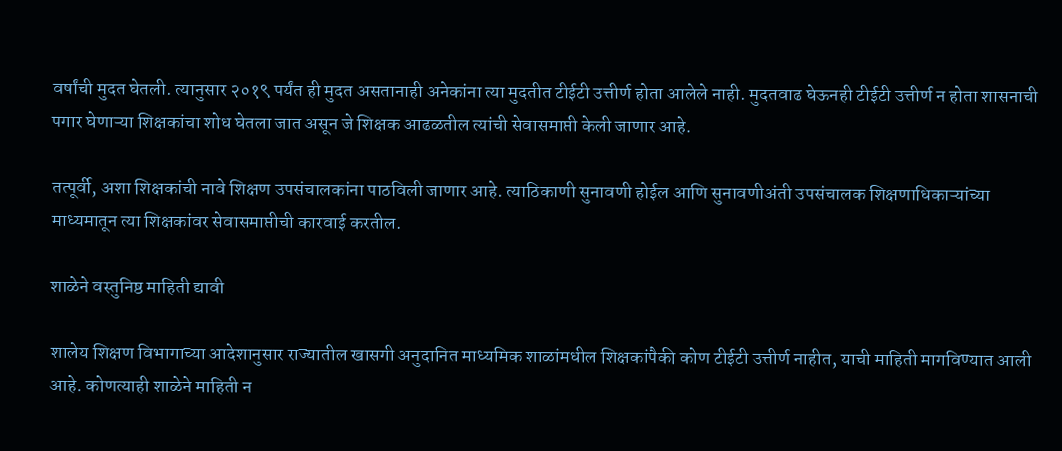वर्षांची मुदत घेतली. त्यानुसार २०१९ पर्यंत ही मुदत असतानाही अनेकांना त्या मुदतीत टीईटी उत्तीर्ण होता आलेले नाही. मुदतवाढ घेऊनही टीईटी उत्तीर्ण न होता शासनाची पगार घेणाऱ्या शिक्षकांचा शोध घेतला जात असून जे शिक्षक आढळतील त्यांची सेवासमाप्ती केली जाणार आहे.

तत्पूर्वी, अशा शिक्षकांची नावे शिक्षण उपसंचालकांना पाठविली जाणार आहे. त्याठिकाणी सुनावणी होईल आणि सुनावणीअंती उपसंचालक शिक्षणाधिकाऱ्यांच्या माध्यमातून त्या शिक्षकांवर सेवासमाप्तीची कारवाई करतील.

शाळेने वस्तुनिष्ठ माहिती द्यावी

शालेय शिक्षण विभागाच्या आदेशानुसार राज्यातील खासगी अनुदानित माध्यमिक शाळांमधील शिक्षकांपैकी कोण टीईटी उत्तीर्ण नाहीत, याची माहिती मागविण्यात आली आहे. कोणत्याही शाळेने माहिती न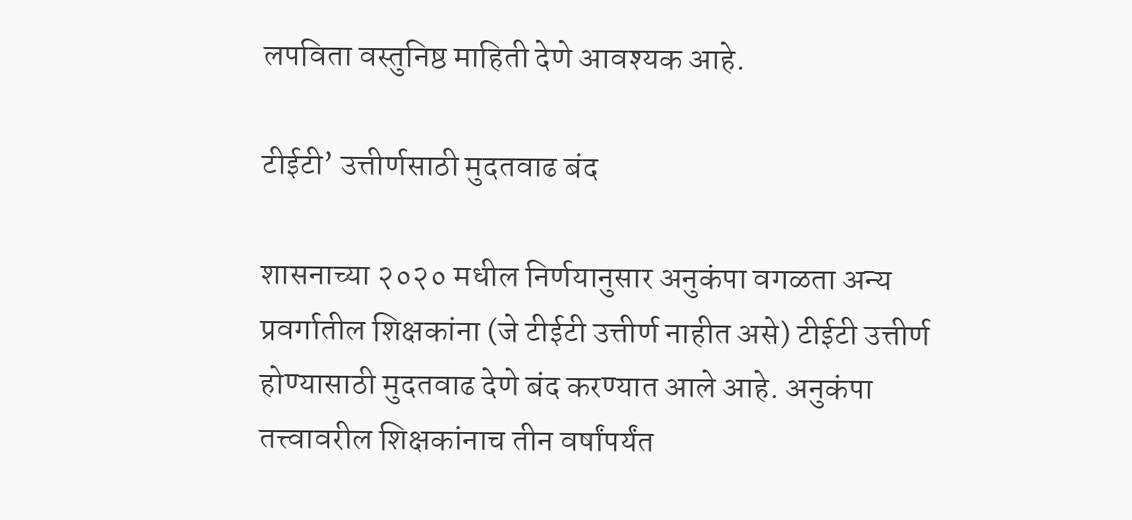लपविता वस्तुनिष्ठ माहिती देणे आवश्यक आहे.

टीईटी’ उत्तीर्णसाठी मुदतवाढ बंद

शासनाच्या २०२० मधील निर्णयानुसार अनुकंपा वगळता अन्य प्रवर्गातील शिक्षकांना (जे टीईटी उत्तीर्ण नाहीत असे) टीईटी उत्तीर्ण होण्यासाठी मुदतवाढ देणे बंद करण्यात आले आहे. अनुकंपा तत्त्वावरील शिक्षकांनाच तीन वर्षांपर्यंत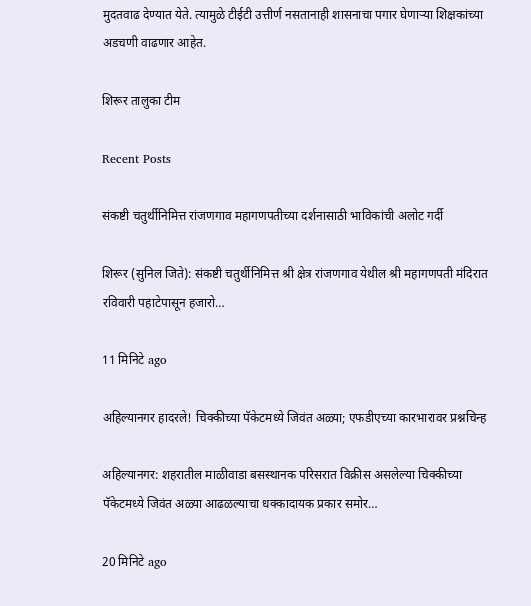मुदतवाढ देण्यात येते. त्यामुळे टीईटी उत्तीर्ण नसतानाही शासनाचा पगार घेणाऱ्या शिक्षकांच्या अडचणी वाढणार आहेत.

शिरूर तालुका टीम

Recent Posts

संकष्टी चतुर्थीनिमित्त रांजणगाव महागणपतीच्या दर्शनासाठी भाविकांची अलोट गर्दी

शिरूर (सुनिल जिते): संकष्टी चतुर्थीनिमित्त श्री क्षेत्र रांजणगाव येथील श्री महागणपती मंदिरात रविवारी पहाटेपासून हजारो…

11 मिनिटे ago

अहिल्यानगर हादरले! चिक्कीच्या पॅकेटमध्ये जिवंत अळ्या; एफडीएच्या कारभारावर प्रश्नचिन्ह

अहिल्यानगर: शहरातील माळीवाडा बसस्थानक परिसरात विक्रीस असलेल्या चिक्कीच्या पॅकेटमध्ये जिवंत अळ्या आढळल्याचा धक्कादायक प्रकार समोर…

20 मिनिटे ago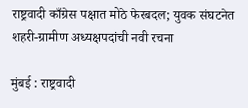राष्ट्रवादी काँग्रेस पक्षात मोठे फेरबदल; युवक संघटनेत शहरी-ग्रामीण अध्यक्षपदांची नवी रचना

मुंबई : राष्ट्रवादी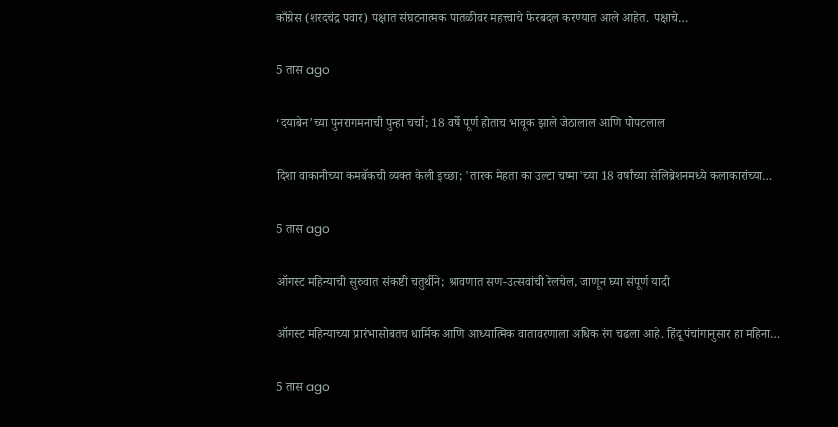काँग्रेस (शरदचंद्र पवार) पक्षात संघटनात्मक पातळीवर महत्त्वाचे फेरबदल करण्यात आले आहेत. पक्षाचे…

5 तास ago

‘दयाबेन’च्या पुनरागमनाची पुन्हा चर्चा; 18 वर्षे पूर्ण होताच भावूक झाले जेठालाल आणि पोपटलाल

दिशा वाकानीच्या कमबॅकची व्यक्त केली इच्छा; 'तारक मेहता का उल्टा चष्मा'च्या 18 वर्षांच्या सेलिब्रेशनमध्ये कलाकारांच्या…

5 तास ago

ऑगस्ट महिन्याची सुरुवात संकष्टी चतुर्थीने; श्रावणात सण-उत्सवांची रेलचेल, जाणून घ्या संपूर्ण यादी

ऑगस्ट महिन्याच्या प्रारंभासोबतच धार्मिक आणि आध्यात्मिक वातावरणाला अधिक रंग चढला आहे. हिंदू पंचांगानुसार हा महिना…

5 तास ago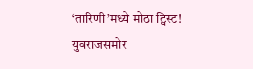‘तारिणी’मध्ये मोठा ट्विस्ट! युवराजसमोर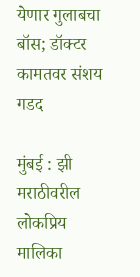येणार गुलाबचा बॉस; डॉक्टर कामतवर संशय गडद

मुंबई : झी मराठीवरील लोकप्रिय मालिका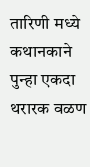तारिणी मध्ये कथानकाने पुन्हा एकदा थरारक वळण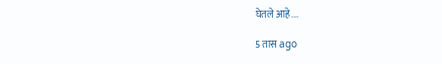घेतले आहे.…

5 तास ago